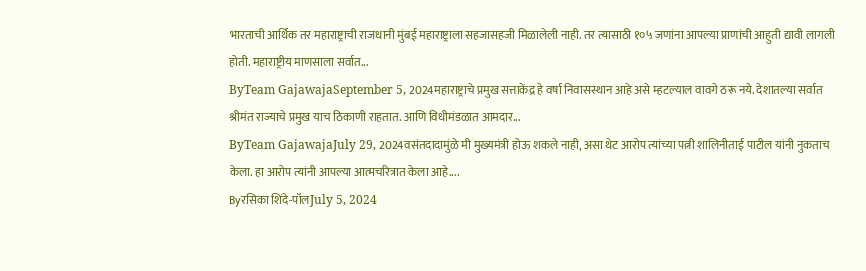भारताची आर्थिक तर महाराष्ट्राची राजधानी मुंबई महाराष्ट्राला सहजासहजी मिळालेली नाही. तर त्यासाठी १०५ जणांना आपल्या प्राणांची आहुती द्यावी लागली होती. महाराष्ट्रीय माणसाला सर्वात...
ByTeam GajawajaSeptember 5, 2024महाराष्ट्राचे प्रमुख सत्ताकेंद्र हे वर्षा निवासस्थान आहे असे म्हटल्याल वावगे ठरू नये. देशातल्या सर्वात श्रीमंत राज्याचे प्रमुख याच ठिकाणी राहतात. आणि विधीमंडळात आमदार...
ByTeam GajawajaJuly 29, 2024वसंतदादामुंळे मी मुख्यमंत्री होऊ शकले नाही, असा थेट आरोप त्यांच्या पत्नी शालिनीताई पाटील यांनी नुकताच केला. हा आरोप त्यांनी आपल्या आत्मचरित्रात केला आहे....
Byरसिका शिंदे-पॉलJuly 5, 2024